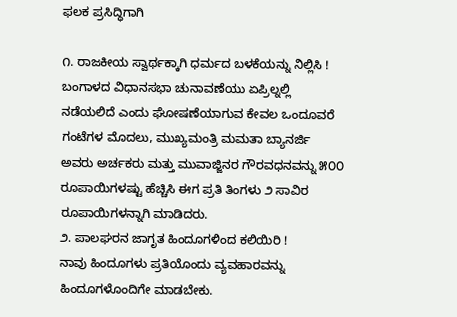ಫಲಕ ಪ್ರಸಿದ್ಧಿಗಾಗಿ

೧. ರಾಜಕೀಯ ಸ್ವಾರ್ಥಕ್ಕಾಗಿ ಧರ್ಮದ ಬಳಕೆಯನ್ನು ನಿಲ್ಲಿಸಿ !
ಬಂಗಾಳದ ವಿಧಾನಸಭಾ ಚುನಾವಣೆಯು ಏಪ್ರಿಲ್ನಲ್ಲಿ ನಡೆಯಲಿದೆ ಎಂದು ಘೋಷಣೆಯಾಗುವ ಕೇವಲ ಒಂದೂವರೆ ಗಂಟೆಗಳ ಮೊದಲು, ಮುಖ್ಯಮಂತ್ರಿ ಮಮತಾ ಬ್ಯಾನರ್ಜಿ ಅವರು ಅರ್ಚಕರು ಮತ್ತು ಮುವಾಜ್ಜಿನರ ಗೌರವಧನವನ್ನು ೫೦೦ ರೂಪಾಯಿಗಳಷ್ಟು ಹೆಚ್ಚಿಸಿ ಈಗ ಪ್ರತಿ ತಿಂಗಳು ೨ ಸಾವಿರ ರೂಪಾಯಿಗಳನ್ನಾಗಿ ಮಾಡಿದರು.
೨. ಪಾಲಘರನ ಜಾಗೃತ ಹಿಂದೂಗಳಿಂದ ಕಲಿಯಿರಿ !
ನಾವು ಹಿಂದೂಗಳು ಪ್ರತಿಯೊಂದು ವ್ಯವಹಾರವನ್ನು ಹಿಂದೂಗಳೊಂದಿಗೇ ಮಾಡಬೇಕು.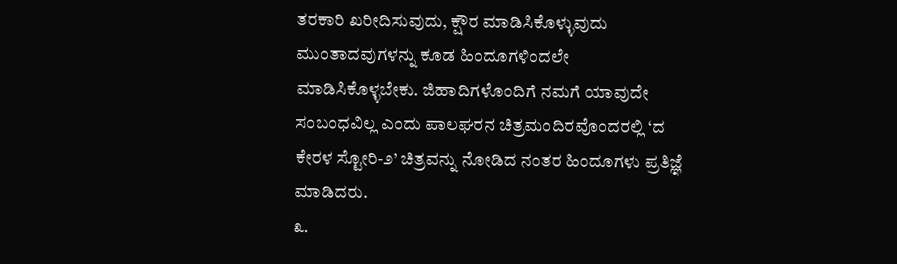ತರಕಾರಿ ಖರೀದಿಸುವುದು, ಕ್ಷೌರ ಮಾಡಿಸಿಕೊಳ್ಳುವುದು ಮುಂತಾದವುಗಳನ್ನು ಕೂಡ ಹಿಂದೂಗಳಿಂದಲೇ ಮಾಡಿಸಿಕೊಳ್ಳಬೇಕು. ಜಿಹಾದಿಗಳೊಂದಿಗೆ ನಮಗೆ ಯಾವುದೇ ಸಂಬಂಧವಿಲ್ಲ ಎಂದು ಪಾಲಘರನ ಚಿತ್ರಮಂದಿರವೊಂದರಲ್ಲಿ ‘ದ ಕೇರಳ ಸ್ಟೋರಿ-೨’ ಚಿತ್ರವನ್ನು ನೋಡಿದ ನಂತರ ಹಿಂದೂಗಳು ಪ್ರತಿಜ್ಞೆ ಮಾಡಿದರು.
೩.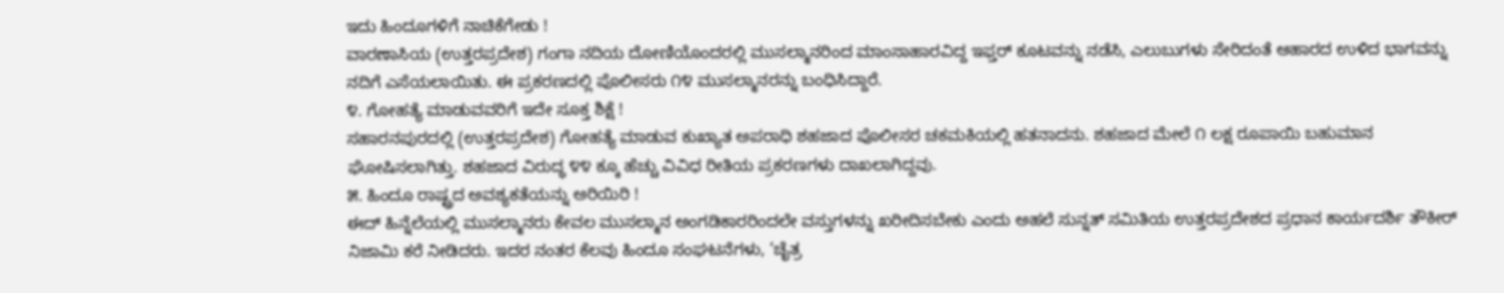ಇದು ಹಿಂದೂಗಳಿಗೆ ನಾಚಿಕೆಗೇಡು !
ವಾರಣಾಸಿಯ (ಉತ್ತರಪ್ರದೇಶ) ಗಂಗಾ ನದಿಯ ದೋಣಿಯೊಂದರಲ್ಲಿ ಮುಸಲ್ಮಾನರಿಂದ ಮಾಂಸಾಹಾರವಿದ್ದ ಇಫ್ತರ್ ಕೂಟವನ್ನು ನಡೆಸಿ, ಎಲುಬುಗಳು ಸೇರಿದಂತೆ ಆಹಾರದ ಉಳಿದ ಭಾಗವನ್ನು ನದಿಗೆ ಎಸೆಯಲಾಯಿತು. ಈ ಪ್ರಕರಣದಲ್ಲಿ ಪೊಲೀಸರು ೧೪ ಮುಸಲ್ಮಾನರನ್ನು ಬಂಧಿಸಿದ್ದಾರೆ.
೪. ಗೋಹತ್ಯೆ ಮಾಡುವವರಿಗೆ ಇದೇ ಸೂಕ್ತ ಶಿಕ್ಷೆ !
ಸಹಾರನಪುರದಲ್ಲಿ (ಉತ್ತರಪ್ರದೇಶ) ಗೋಹತ್ಯೆ ಮಾಡುವ ಕುಖ್ಯಾತ ಅಪರಾಧಿ ಶಹಜಾದ ಪೊಲೀಸರ ಚಕಮಕಿಯಲ್ಲಿ ಹತನಾದನು. ಶಹಜಾದ ಮೇಲೆ ೧ ಲಕ್ಷ ರೂಪಾಯಿ ಬಹುಮಾನ ಘೋಷಿಸಲಾಗಿತ್ತು. ಶಹಜಾದ ವಿರುದ್ಧ ೪೪ ಕ್ಕೂ ಹೆಚ್ಚು ವಿವಿಧ ರೀತಿಯ ಪ್ರಕರಣಗಳು ದಾಖಲಾಗಿದ್ದವು.
೫. ಹಿಂದೂ ರಾಷ್ಟ್ರದ ಅವಶ್ಯಕತೆಯನ್ನು ಅರಿಯಿರಿ !
ಈದ್ ಹಿನ್ನೆಲೆಯಲ್ಲಿ ಮುಸಲ್ಮಾನರು ಕೇವಲ ಮುಸಲ್ಮಾನ ಅಂಗಡಿಕಾರರಿಂದಲೇ ವಸ್ತುಗಳನ್ನು ಖರೀದಿಸಬೇಕು ಎಂದು ಅಹಲೆ ಸುನ್ನತ್ ಸಮಿತಿಯ ಉತ್ತರಪ್ರದೇಶದ ಪ್ರಧಾನ ಕಾರ್ಯದರ್ಶಿ ತೌಕೀರ್ ನಿಜಾಮಿ ಕರೆ ನೀಡಿದರು. ಇದರ ನಂತರ ಕೆಲವು ಹಿಂದೂ ಸಂಘಟನೆಗಳು, ‘ಚೈತ್ರ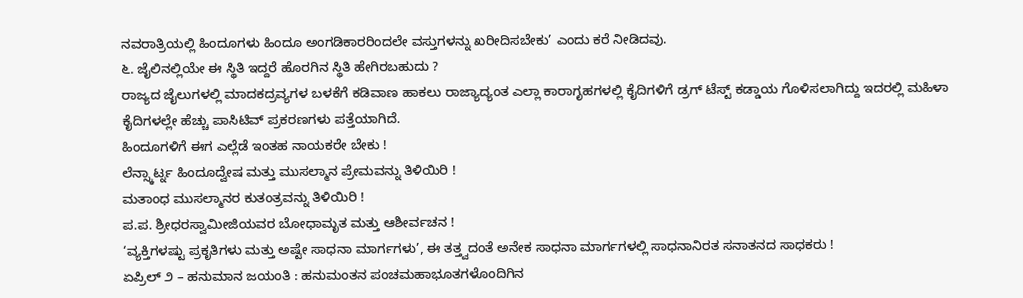ನವರಾತ್ರಿಯಲ್ಲಿ ಹಿಂದೂಗಳು ಹಿಂದೂ ಅಂಗಡಿಕಾರರಿಂದಲೇ ವಸ್ತುಗಳನ್ನು ಖರೀದಿಸಬೇಕು’ ಎಂದು ಕರೆ ನೀಡಿದವು.
೬. ಜೈಲಿನಲ್ಲಿಯೇ ಈ ಸ್ಥಿತಿ ಇದ್ದರೆ ಹೊರಗಿನ ಸ್ಥಿತಿ ಹೇಗಿರಬಹುದು ?
ರಾಜ್ಯದ ಜೈಲುಗಳಲ್ಲಿ ಮಾದಕದ್ರವ್ಯಗಳ ಬಳಕೆಗೆ ಕಡಿವಾಣ ಹಾಕಲು ರಾಜ್ಯಾದ್ಯಂತ ಎಲ್ಲಾ ಕಾರಾಗೃಹಗಳಲ್ಲಿ ಕೈದಿಗಳಿಗೆ ಡ್ರಗ್ ಟೆಸ್ಟ್ ಕಡ್ಡಾಯ ಗೊಳಿಸಲಾಗಿದ್ದು ಇದರಲ್ಲಿ ಮಹಿಳಾ ಕೈದಿಗಳಲ್ಲೇ ಹೆಚ್ಚು ಪಾಸಿಟಿವ್ ಪ್ರಕರಣಗಳು ಪತ್ತೆಯಾಗಿದೆ.
ಹಿಂದೂಗಳಿಗೆ ಈಗ ಎಲ್ಲೆಡೆ ಇಂತಹ ನಾಯಕರೇ ಬೇಕು !
ಲೆನ್ಸ್ಕಾರ್ಟ್ನ ಹಿಂದೂದ್ವೇಷ ಮತ್ತು ಮುಸಲ್ಮಾನ ಪ್ರೇಮವನ್ನು ತಿಳಿಯಿರಿ !
ಮತಾಂಧ ಮುಸಲ್ಮಾನರ ಕುತಂತ್ರವನ್ನು ತಿಳಿಯಿರಿ !
ಪ.ಪ. ಶ್ರೀಧರಸ್ವಾಮೀಜಿಯವರ ಬೋಧಾಮೃತ ಮತ್ತು ಆಶೀರ್ವಚನ !
‘ವ್ಯಕ್ತಿಗಳಷ್ಟು ಪ್ರಕೃತಿಗಳು ಮತ್ತು ಅಷ್ಟೇ ಸಾಧನಾ ಮಾರ್ಗಗಳು’, ಈ ತತ್ತ್ವದಂತೆ ಅನೇಕ ಸಾಧನಾ ಮಾರ್ಗಗಳಲ್ಲಿ ಸಾಧನಾನಿರತ ಸನಾತನದ ಸಾಧಕರು !
ಏಪ್ರಿಲ್ ೨ – ಹನುಮಾನ ಜಯಂತಿ : ಹನುಮಂತನ ಪಂಚಮಹಾಭೂತಗಳೊಂದಿಗಿನ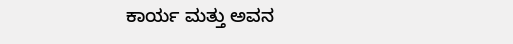ಕಾರ್ಯ ಮತ್ತು ಅವನ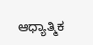ಆಧ್ಯಾತ್ಮಿಕ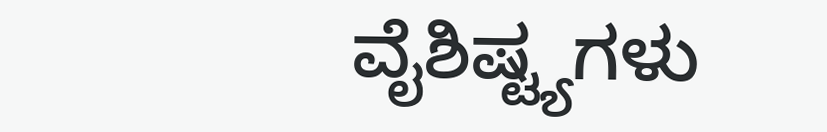ವೈಶಿಷ್ಟ್ಯಗಳು